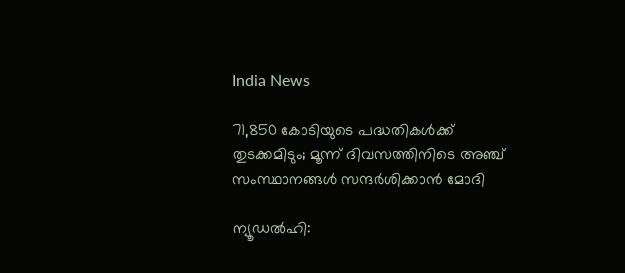India News

71,850 കോടിയുടെ പദ്ധതികള്‍ക്ക് തുടക്കമിടും; മൂന്ന് ദിവസത്തിനിടെ അഞ്ച് സംസ്ഥാനങ്ങള്‍ സന്ദര്‍ശിക്കാന്‍ മോദി

ന്യൂഡല്‍ഹി: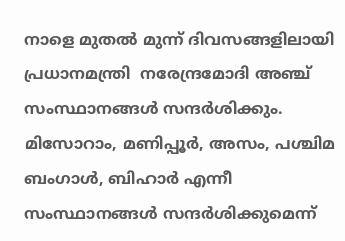നാളെ മുതല്‍ മുന്ന് ദിവസങ്ങളിലായി പ്രധാനമന്ത്രി  നരേന്ദ്രമോദി അഞ്ച് സംസ്ഥാനങ്ങള്‍ സന്ദര്‍ശിക്കും. മിസോറാം, മണിപ്പൂര്‍, അസം, പശ്ചിമ ബംഗാള്‍, ബിഹാര്‍ എന്നീ സംസ്ഥാനങ്ങള്‍ സന്ദര്‍ശിക്കുമെന്ന്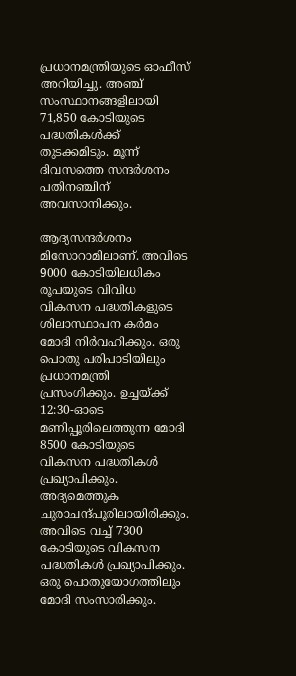പ്രധാനമന്ത്രിയുടെ ഓഫീസ് അറിയിച്ചു. അഞ്ച് സംസ്ഥാനങ്ങളിലായി 71,850 കോടിയുടെ പദ്ധതികള്‍ക്ക് തുടക്കമിടും. മൂന്ന് ദിവസത്തെ സന്ദര്‍ശനം പതിനഞ്ചിന് അവസാനിക്കും.

ആദ്യസന്ദര്‍ശനം മിസോറാമിലാണ്. അവിടെ 9000 കോടിയിലധികം രൂപയുടെ വിവിധ വികസന പദ്ധതികളുടെ ശിലാസ്ഥാപന കര്‍മം മോദി നിര്‍വഹിക്കും. ഒരു പൊതു പരിപാടിയിലും പ്രധാനമന്ത്രി പ്രസംഗിക്കും. ഉച്ചയ്ക്ക് 12:30-ഓടെ മണിപ്പൂരിലെത്തുന്ന മോദി 8500 കോടിയുടെ വികസന പദ്ധതികള്‍ പ്രഖ്യാപിക്കും. അദ്യമെത്തുക ചുരാചന്ദ്പൂരിലായിരിക്കും. അവിടെ വച്ച് 7300 കോടിയുടെ വികസന പദ്ധതികള്‍ പ്രഖ്യാപിക്കും. ഒരു പൊതുയോഗത്തിലും മോദി സംസാരിക്കും.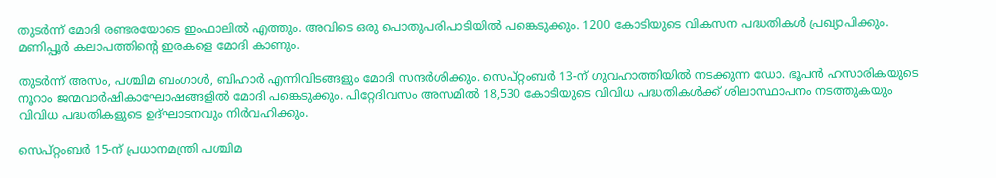തുടര്‍ന്ന് മോദി രണ്ടരയോടെ ഇംഫാലില്‍ എത്തും. അവിടെ ഒരു പൊതുപരിപാടിയില്‍ പങ്കെടുക്കും. 1200 കോടിയുടെ വികസന പദ്ധതികള്‍ പ്രഖ്യാപിക്കും. മണിപ്പൂര്‍ കലാപത്തിന്റെ ഇരകളെ മോദി കാണും.

തുടര്‍ന്ന് അസം, പശ്ചിമ ബംഗാള്‍, ബിഹാര്‍ എന്നിവിടങ്ങളും മോദി സന്ദര്‍ശിക്കും. സെപ്റ്റംബര്‍ 13-ന് ഗുവഹാത്തിയില്‍ നടക്കുന്ന ഡോ. ഭൂപന്‍ ഹസാരികയുടെ നൂറാം ജന്മവാര്‍ഷികാഘോഷങ്ങളില്‍ മോദി പങ്കെടുക്കും. പിറ്റേദിവസം അസമില്‍ 18,530 കോടിയുടെ വിവിധ പദ്ധതികള്‍ക്ക് ശിലാസ്ഥാപനം നടത്തുകയും വിവിധ പദ്ധതികളുടെ ഉദ്ഘാടനവും നിര്‍വഹിക്കും.

സെപ്റ്റംബര്‍ 15-ന് പ്രധാനമന്ത്രി പശ്ചിമ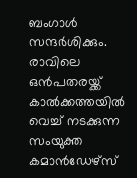ബംഗാള്‍ സന്ദര്‍ശിക്കും. രാവിലെ ഒന്‍പതരയ്ക്ക് കാല്‍ക്കത്തയില്‍ വെച്ച് നടക്കുന്ന സംയുക്ത കമാന്‍ഡേഴ്‌സ്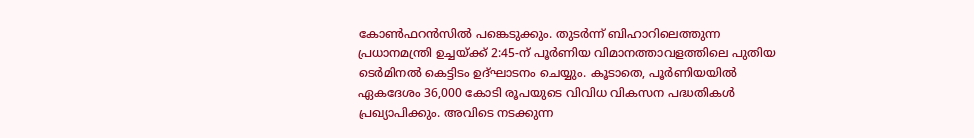കോണ്‍ഫറന്‍സില്‍ പങ്കെടുക്കും. തുടര്‍ന്ന് ബിഹാറിലെത്തുന്ന പ്രധാനമന്ത്രി ഉച്ചയ്ക്ക് 2:45-ന് പൂര്‍ണിയ വിമാനത്താവളത്തിലെ പുതിയ ടെര്‍മിനല്‍ കെട്ടിടം ഉദ്ഘാടനം ചെയ്യും. കൂടാതെ, പൂര്‍ണിയയില്‍ ഏകദേശം 36,000 കോടി രൂപയുടെ വിവിധ വികസന പദ്ധതികള്‍ പ്രഖ്യാപിക്കും. അവിടെ നടക്കുന്ന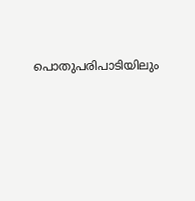പൊതുപരിപാടിയിലും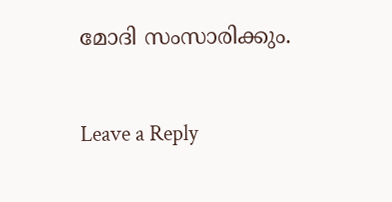മോദി സംസാരിക്കും.

Leave a Reply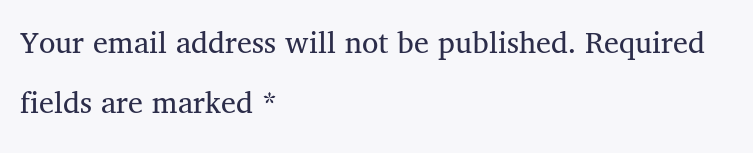Your email address will not be published. Required fields are marked *